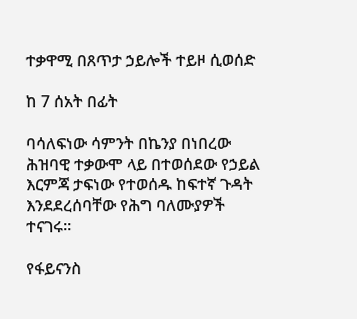ተቃዋሚ በጸጥታ ኃይሎች ተይዞ ሲወሰድ

ከ 7 ሰአት በፊት

ባሳለፍነው ሳምንት በኬንያ በነበረው ሕዝባዊ ተቃውሞ ላይ በተወሰደው የኃይል እርምጃ ታፍነው የተወሰዱ ከፍተኛ ጉዳት እንደደረሰባቸው የሕግ ባለሙያዎች ተናገሩ።

የፋይናንስ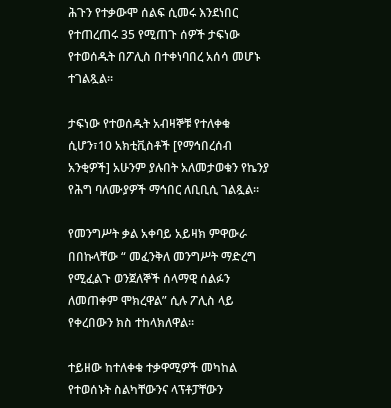ሕጉን የተቃውሞ ሰልፍ ሲመሩ እንደነበር የተጠረጠሩ 35 የሚጠጉ ሰዎች ታፍነው የተወሰዱት በፖሊስ በተቀነባበረ አሰሳ መሆኑ ተገልጿል።

ታፍነው የተወሰዱት አብዛኞቹ የተለቀቁ ሲሆን፣10 አክቲቪስቶች [የማኅበረሰብ አንቂዎች] አሁንም ያሉበት አለመታወቁን የኬንያ የሕግ ባለሙያዎች ማኅበር ለቢቢሲ ገልጿል።

የመንግሥት ቃል አቀባይ አይዛክ ምዋውራ በበኩላቸው “ መፈንቅለ መንግሥት ማድረግ የሚፈልጉ ወንጀለኞች ሰላማዊ ሰልፉን ለመጠቀም ሞክረዋል” ሲሉ ፖሊስ ላይ የቀረበውን ክስ ተከላክለዋል።

ተይዘው ከተለቀቁ ተቃዋሚዎች መካከል የተወሰኑት ስልካቸውንና ላፕቶፓቸውን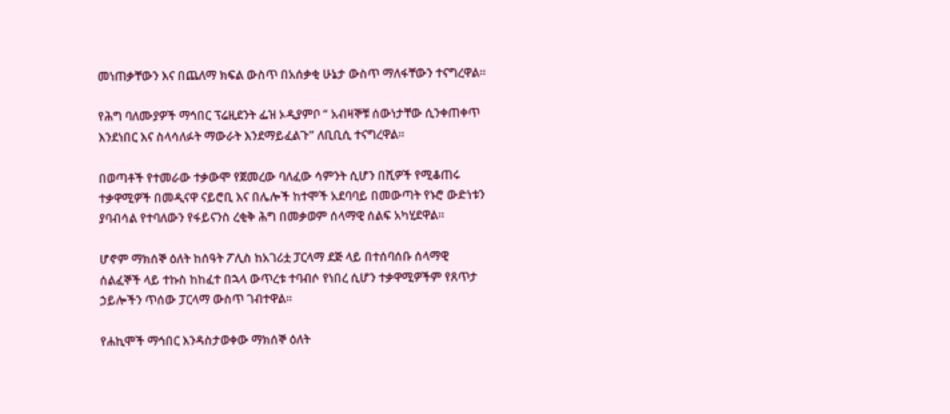መነጠቃቸውን እና በጨለማ ክፍል ውስጥ በአሰቃቂ ሁኔታ ውስጥ ማለፋቸውን ተናግረዋል።

የሕግ ባለሙያዎች ማኅበር ፕሬዚደንት ፌዝ ኦዲያምቦ “ አብዛኞቹ ሰውነታቸው ሲንቀጠቀጥ እንደነበር እና ስላሳለፉት ማውራት እንደማይፈልጉ” ለቢቢሲ ተናግረዋል።

በወጣቶች የተመራው ተቃውሞ የጀመረው ባለፈው ሳምንት ሲሆን በሺዎች የሚቆጠሩ ተቃዋሚዎች በመዲናዋ ናይሮቢ እና በሌሎች ከተሞች አደባባይ በመውጣት የኑሮ ውድነቱን ያባብሳል የተባለውን የፋይናንስ ረቂቅ ሕግ በመቃወም ሰላማዊ ሰልፍ አካሂደዋል።

ሆኖም ማክሰኞ ዕለት ከሰዓት ፖሊስ ከአገሪቷ ፓርላማ ደጅ ላይ በተሰባሰቡ ሰላማዊ ሰልፈኞች ላይ ተኩስ ከከፈተ በኋላ ውጥረቱ ተባብሶ የነበረ ሲሆን ተቃዋሚዎችም የጸጥታ ኃይሎችን ጥሰው ፓርላማ ውስጥ ገብተዋል።

የሐኪሞች ማኅበር እንዳስታወቀው ማክሰኞ ዕለት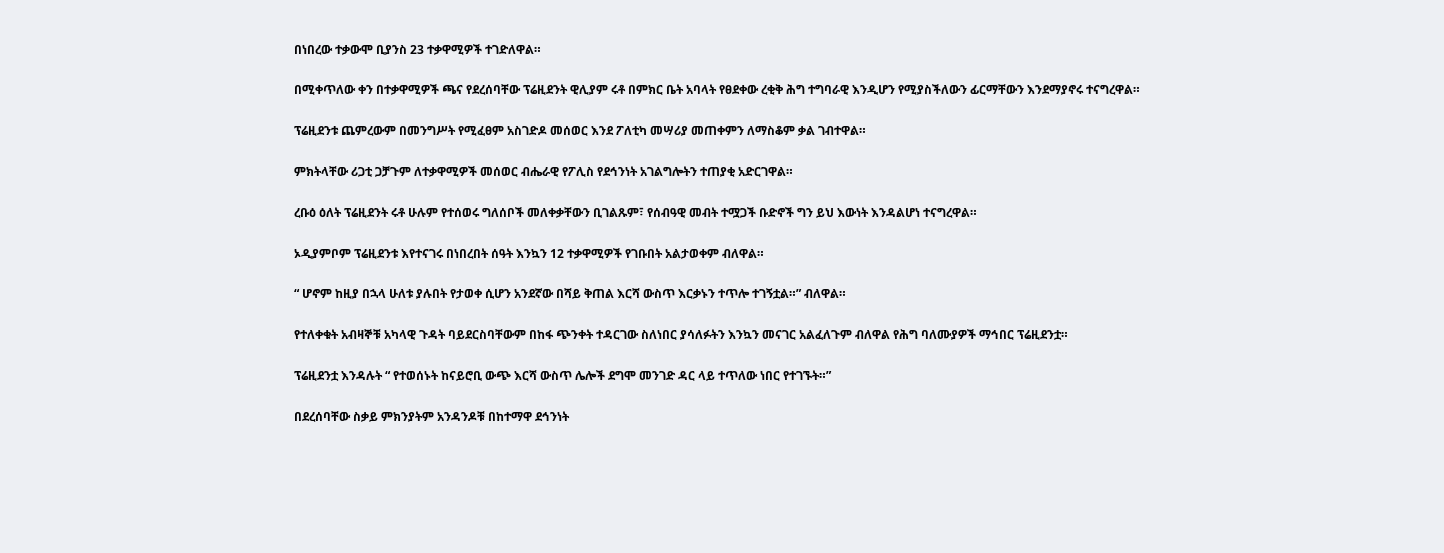በነበረው ተቃውሞ ቢያንስ 23 ተቃዋሚዎች ተገድለዋል።

በሚቀጥለው ቀን በተቃዋሚዎች ጫና የደረሰባቸው ፕሬዚደንት ዊሊያም ሩቶ በምክር ቤት አባላት የፀደቀው ረቂቅ ሕግ ተግባራዊ እንዲሆን የሚያስችለውን ፊርማቸውን እንደማያኖሩ ተናግረዋል።

ፕሬዚደንቱ ጨምረውም በመንግሥት የሚፈፀም አስገድዶ መሰወር እንደ ፖለቲካ መሣሪያ መጠቀምን ለማስቆም ቃል ገብተዋል።

ምክትላቸው ሪጋቲ ጋቻጉም ለተቃዋሚዎች መሰወር ብሔራዊ የፖሊስ የደኅንነት አገልግሎትን ተጠያቂ አድርገዋል።

ረቡዕ ዕለት ፕሬዚደንት ሩቶ ሁሉም የተሰወሩ ግለሰቦች መለቀቃቸውን ቢገልጹም፣ የሰብዓዊ መብት ተሟጋች ቡድኖች ግን ይህ እውነት እንዳልሆነ ተናግረዋል።

ኦዲያምቦም ፕሬዚደንቱ እየተናገሩ በነበረበት ሰዓት እንኳን 12 ተቃዋሚዎች የገቡበት አልታወቀም ብለዋል።

“ ሆኖም ከዚያ በኋላ ሁለቱ ያሉበት የታወቀ ሲሆን አንደኛው በሻይ ቅጠል እርሻ ውስጥ እርቃኑን ተጥሎ ተገኝቷል።” ብለዋል።

የተለቀቁት አብዛኞቹ አካላዊ ጉዳት ባይደርስባቸውም በከፋ ጭንቀት ተዳርገው ስለነበር ያሳለፉትን እንኳን መናገር አልፈለጉም ብለዋል የሕግ ባለሙያዎች ማኅበር ፕሬዚደንቷ።

ፕሬዚደንቷ እንዳሉት “ የተወሰኑት ከናይሮቢ ውጭ እርሻ ውስጥ ሌሎች ደግሞ መንገድ ዳር ላይ ተጥለው ነበር የተገኙት።”

በደረሰባቸው ስቃይ ምክንያትም አንዳንዶቹ በከተማዋ ደኅንነት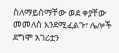ስለማይሰማቸው ወደ ቀያቸው መመለስ እንደሚፈልጉ፣ ሌሎች ደግሞ አገሪቷን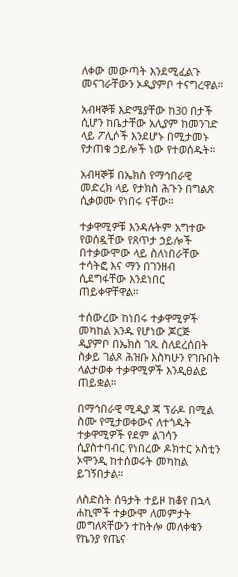ለቀው መውጣት እንደሚፈልጉ መናገራቸውን ኦዲያምቦ ተናግረዋል።

አብዛኞቹ እድሜያቸው ከ30 በታች ሲሆን ከቤታቸው አሊያም ከመንገድ ላይ ፖሊሶች እንደሆኑ በሚታመኑ የታጠቁ ኃይሎች ነው የተወሰዱት።

አብዛኞቹ በኤክስ የማኅበራዊ መድረክ ላይ የታክስ ሕጉን በግልጽ ሲቃወሙ የነበሩ ናቸው።

ተቃዋሚዎቹ እንዳሉትም አግተው የወሰዷቸው የጸጥታ ኃይሎች በተቃውሞው ላይ ስለነበራቸው ተሳትፎ እና ማን በገንዘብ ሲደግፋቸው እንደነበር ጠይቀዋቸዋል።

ተሰውረው ከነበሩ ተቃዋሚዎች መካከል አንዱ የሆነው ጆርጅ ዲያምቦ በኤክስ ገጹ ስለደረሰበት ስቃይ ገልጾ ሕዝቡ እስካሁን የገቡበት ላልታወቀ ተቃዋሚዎች እንዲፀልይ ጠይቋል።

በማኅበራዊ ሚዲያ ጃ ፕራዶ በሚል ስሙ የሚታወቀውና ለተጎዱት ተቃዋሚዎች የደም ልገሳን ሲያስተባብር የነበረው ዶክተር ኦስቲን ኦሞንዲ ከተሰወሩት መካከል ይገኝበታል።

ለስድስት ሰዓታት ተይዞ ከቆየ በኋላ ሐኪሞች ተቃውሞ ለመምታት መግለጻቸውን ተከትሎ መለቀቁን የኬንያ የጤና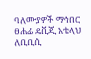ባለሙያዎች ማኅበር ፀሐፊ ዴቪጂ አቴላህ ለቢቢሲ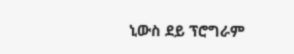ኒውስ ደይ ፕሮግራም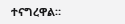ተናግረዋል።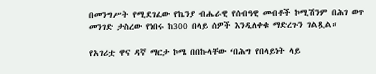በመንግሥት የሚደገፈው የኬንያ ብሔራዊ የሰብዓዊ መብቶች ኮሚሽንም በሕገ ወጥ መንገድ ታስረው የነበሩ ከ300 በላይ ሰዎች እንዲለቀቁ ማድረጉን ገልጿል።

የአገሪቷ ዋና ዳኛ ማርታ ኮሜ በበኩላቸው ‘በሕግ የበላይነት ላይ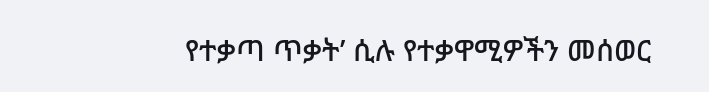የተቃጣ ጥቃት’ ሲሉ የተቃዋሚዎችን መሰወር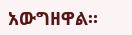አውግዘዋል።